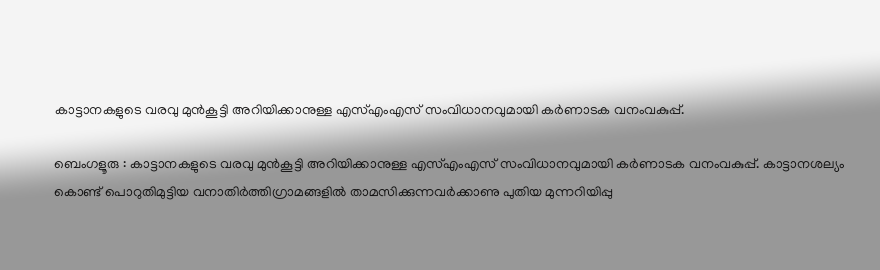കാട്ടാനകളുടെ വരവു മുൻകൂട്ടി അറിയിക്കാനുള്ള എസ്എംഎസ് സംവിധാനവുമായി കർണാടക വനംവകുപ്പ്.

ബെംഗളൂരു : കാട്ടാനകളുടെ വരവു മുൻകൂട്ടി അറിയിക്കാനുള്ള എസ്എംഎസ് സംവിധാനവുമായി കർണാടക വനംവകുപ്പ്. കാട്ടാനശല്യം കൊണ്ട് പൊറുതിമുട്ടിയ വനാതിർത്തിഗ്രാമങ്ങളിൽ താമസിക്കുന്നവർക്കാണു പുതിയ മുന്നറിയിപ്പു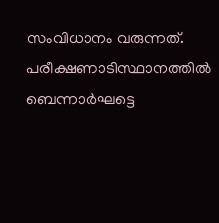സംവിധാനം വരുന്നത്. പരീക്ഷണാടിസ്ഥാനത്തിൽ ബെന്നാർഘട്ടെ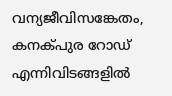വന്യജീവിസങ്കേതം, കനക്പുര റോഡ് എന്നിവിടങ്ങളിൽ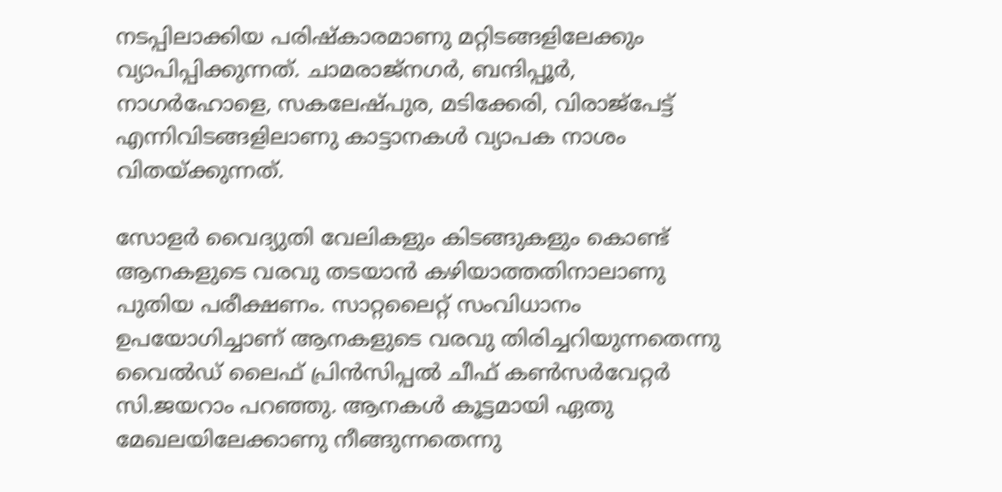നടപ്പിലാക്കിയ പരിഷ്കാരമാണു മറ്റിടങ്ങളിലേക്കും വ്യാപിപ്പിക്കുന്നത്. ചാമരാജ്നഗർ, ബന്ദിപ്പൂർ, നാഗർഹോളെ, സകലേഷ്പുര, മടിക്കേരി, വിരാജ്പേട്ട് എന്നിവിടങ്ങളിലാണു കാട്ടാനകൾ വ്യാപക നാശം വിതയ്ക്കുന്നത്.

സോളർ വൈദ്യുതി വേലികളും കിടങ്ങുകളും കൊണ്ട് ആനകളുടെ വരവു തടയാൻ കഴിയാത്തതിനാലാണു പുതിയ പരീക്ഷണം. സാറ്റലൈറ്റ് സംവിധാനം ഉപയോഗിച്ചാണ് ആനകളുടെ വരവു തിരിച്ചറിയുന്നതെന്നു വൈൽഡ് ലൈഫ് പ്രിൻസിപ്പൽ ചീഫ് കൺസർവേറ്റർ സി.ജയറാം പറഞ്ഞു. ആനകൾ കൂട്ടമായി ഏതു മേഖലയിലേക്കാണു നീങ്ങുന്നതെന്നു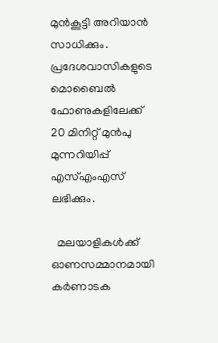മുൻകൂട്ടി അറിയാൻ സാധിക്കും. പ്രദേശവാസികളുടെ മൊബൈൽ ഫോണുകളിലേക്ക് 20 മിനിറ്റ് മുൻപു മുന്നറിയിപ്പ് എസ്എംഎസ് ലഭിക്കും.

  മലയാളികൾക്ക് ഓണസമ്മാനമായി കർണാടക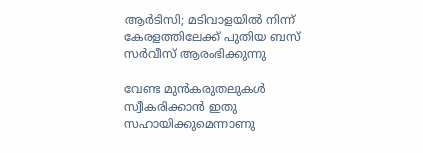ആർടിസി; മടിവാളയിൽ നിന്ന് കേരളത്തിലേക്ക് പുതിയ ബസ് സർവീസ് ആരംഭിക്കുന്നു

വേണ്ട മുൻകരുതലുകൾ സ്വീകരിക്കാൻ ഇതു സഹായിക്കുമെന്നാണു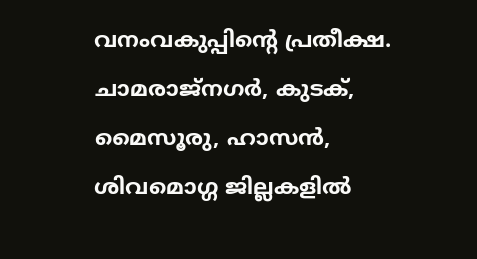വനംവകുപ്പിന്റെ പ്രതീക്ഷ. ചാമരാജ്നഗർ, കുടക്, മൈസൂരു, ഹാസൻ, ശിവമൊഗ്ഗ ജില്ലകളിൽ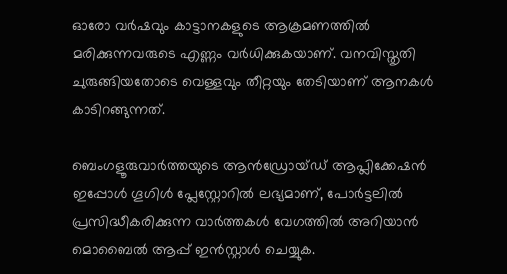ഓരോ വർഷവും കാട്ടാനകളുടെ ആക്രമണത്തിൽ മരിക്കുന്നവരുടെ എണ്ണം വർധിക്കുകയാണ്. വനവിസ്തൃതി ചുരുങ്ങിയതോടെ വെള്ളവും തീറ്റയും തേടിയാണ് ആനകൾ കാടിറങ്ങുന്നത്.

ബെംഗളൂരുവാർത്തയുടെ ആൻഡ്രോയ്ഡ് ആപ്ലിക്കേഷൻ ഇപ്പോൾ ഗൂഗിൾ പ്ലേസ്റ്റോറിൽ ലഭ്യമാണ്, പോർട്ടലിൽ പ്രസിദ്ധീകരിക്കുന്ന വാർത്തകൾ വേഗത്തിൽ അറിയാൻ മൊബൈൽ ആപ്പ് ഇൻസ്റ്റാൾ ചെയ്യുക.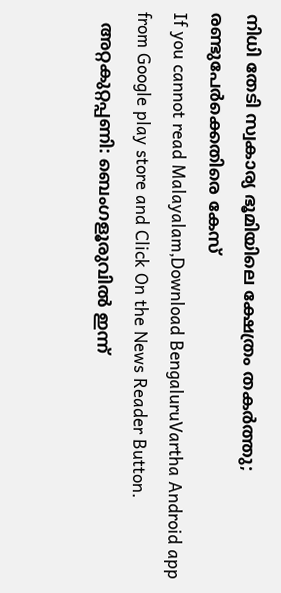നിധി തേടി സ്വകാര്യ ഭൂമിയിലെ ക്ഷേത്രം തകർത്തു; രണ്ടുപേർക്കെതിരെ കേസ്
If you cannot read Malayalam,Download BengaluruVartha Android app from Google play store and Click On the News Reader Button.
  അറ്റകുറ്റപ്പണി: ബെംഗളൂരുവിൽ ഇന്ന്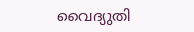വൈദ്യുതി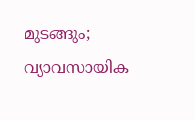മുടങ്ങും; വ്യാവസായിക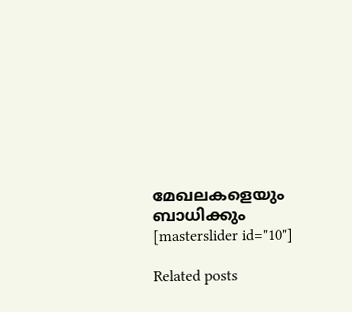മേഖലകളെയും ബാധിക്കും
[masterslider id="10"]

Related posts